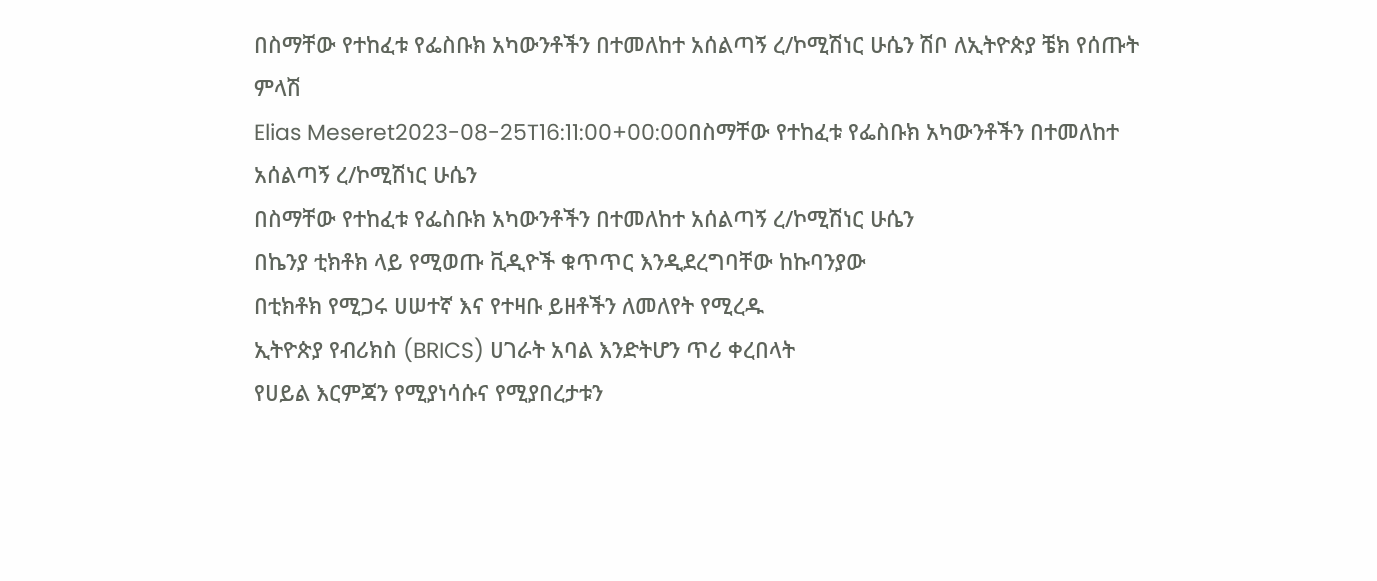በስማቸው የተከፈቱ የፌስቡክ አካውንቶችን በተመለከተ አሰልጣኝ ረ/ኮሚሽነር ሁሴን ሽቦ ለኢትዮጵያ ቼክ የሰጡት ምላሽ
Elias Meseret2023-08-25T16:11:00+00:00በስማቸው የተከፈቱ የፌስቡክ አካውንቶችን በተመለከተ አሰልጣኝ ረ/ኮሚሽነር ሁሴን
በስማቸው የተከፈቱ የፌስቡክ አካውንቶችን በተመለከተ አሰልጣኝ ረ/ኮሚሽነር ሁሴን
በኬንያ ቲክቶክ ላይ የሚወጡ ቪዲዮች ቁጥጥር እንዲደረግባቸው ከኩባንያው
በቲክቶክ የሚጋሩ ሀሠተኛ እና የተዛቡ ይዘቶችን ለመለየት የሚረዱ
ኢትዮጵያ የብሪክስ (BRICS) ሀገራት አባል እንድትሆን ጥሪ ቀረበላት
የሀይል እርምጃን የሚያነሳሱና የሚያበረታቱን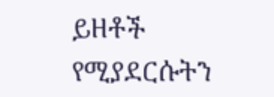ይዘቶች የሚያደርሱትን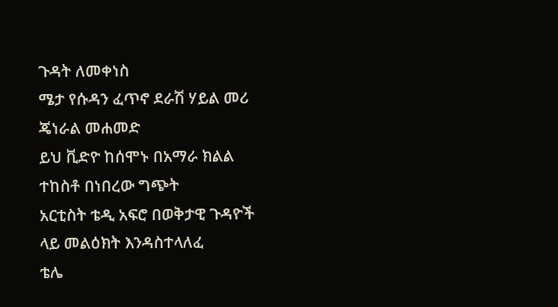ጉዳት ለመቀነስ
ሜታ የሱዳን ፈጥኖ ደራሽ ሃይል መሪ ጄነራል መሐመድ
ይህ ቪድዮ ከሰሞኑ በአማራ ክልል ተከስቶ በነበረው ግጭት
አርቲስት ቴዲ አፍሮ በወቅታዊ ጉዳዮች ላይ መልዕክት እንዳስተላለፈ
ቴሌ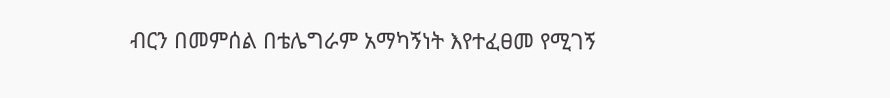ብርን በመምሰል በቴሌግራም አማካኝነት እየተፈፀመ የሚገኝ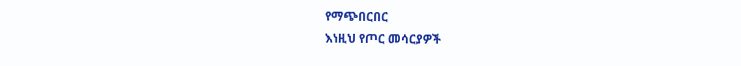የማጭበርበር
እነዚህ የጦር መሳርያዎች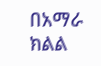በአማራ ክልል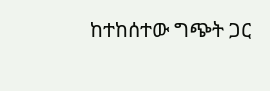ከተከሰተው ግጭት ጋር